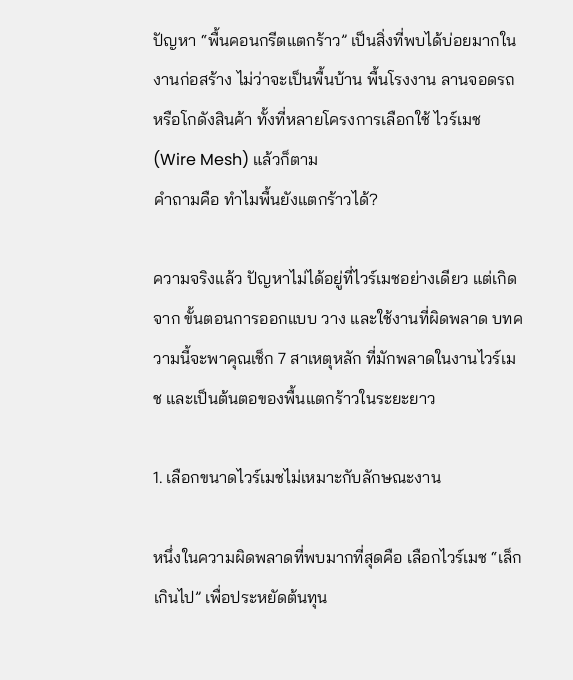ปัญหา “พื้นคอนกรีตแตกร้าว” เป็นสิ่งที่พบได้บ่อยมากในงานก่อสร้าง ไม่ว่าจะเป็นพื้นบ้าน พื้นโรงงาน ลานจอดรถ หรือโกดังสินค้า ทั้งที่หลายโครงการเลือกใช้ ไวร์เมช (Wire Mesh) แล้วก็ตาม
คำถามคือ ทำไมพื้นยังแตกร้าวได้?

ความจริงแล้ว ปัญหาไม่ได้อยู่ที่ไวร์เมชอย่างเดียว แต่เกิดจาก ขั้นตอนการออกแบบ วาง และใช้งานที่ผิดพลาด บทความนี้จะพาคุณเช็ก 7 สาเหตุหลัก ที่มักพลาดในงานไวร์เมช และเป็นต้นตอของพื้นแตกร้าวในระยะยาว

1. เลือกขนาดไวร์เมชไม่เหมาะกับลักษณะงาน

หนึ่งในความผิดพลาดที่พบมากที่สุดคือ เลือกไวร์เมช “เล็กเกินไป” เพื่อประหยัดต้นทุน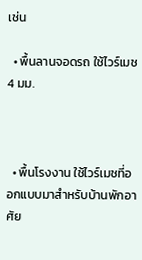เช่น

  • พื้นลานจอดรถ ใช้ไวร์เมช 4 มม.



  • พื้นโรงงาน ใช้ไวร์เมชที่ออกแบบมาสำหรับบ้านพักอาศัย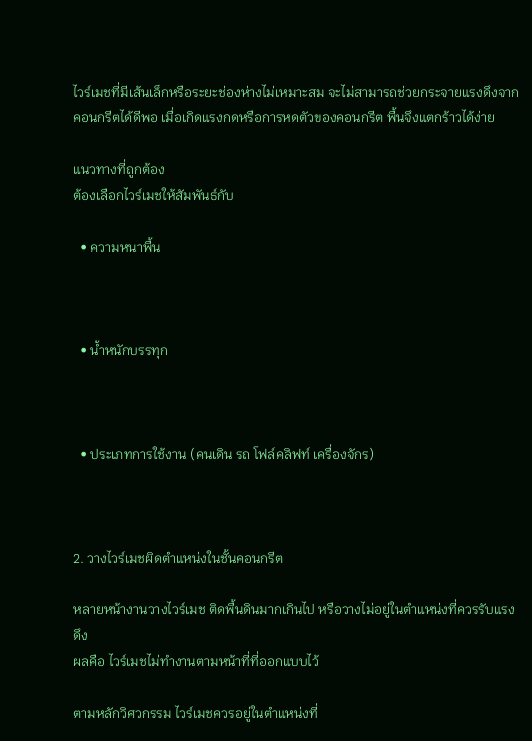ไวร์เมชที่มีเส้นเล็กหรือระยะช่องห่างไม่เหมาะสม จะไม่สามารถช่วยกระจายแรงดึงจากคอนกรีตได้ดีพอ เมื่อเกิดแรงกดหรือการหดตัวของคอนกรีต พื้นจึงแตกร้าวได้ง่าย

แนวทางที่ถูกต้อง
ต้องเลือกไวร์เมชให้สัมพันธ์กับ

  • ความหนาพื้น



  • น้ำหนักบรรทุก



  • ประเภทการใช้งาน (คนเดิน รถ โฟล์คลิฟท์ เครื่องจักร)



2. วางไวร์เมชผิดตำแหน่งในชั้นคอนกรีต

หลายหน้างานวางไวร์เมช ติดพื้นดินมากเกินไป หรือวางไม่อยู่ในตำแหน่งที่ควรรับแรงดึง
ผลคือ ไวร์เมชไม่ทำงานตามหน้าที่ที่ออกแบบไว้

ตามหลักวิศวกรรม ไวร์เมชควรอยู่ในตำแหน่งที่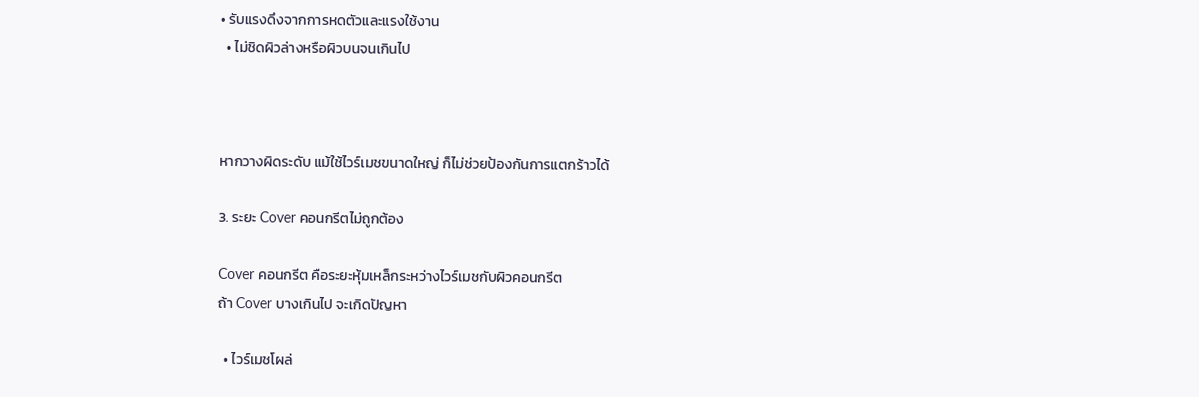• รับแรงดึงจากการหดตัวและแรงใช้งาน
  • ไม่ชิดผิวล่างหรือผิวบนจนเกินไป



หากวางผิดระดับ แม้ใช้ไวร์เมชขนาดใหญ่ ก็ไม่ช่วยป้องกันการแตกร้าวได้

3. ระยะ Cover คอนกรีตไม่ถูกต้อง

Cover คอนกรีต คือระยะหุ้มเหล็กระหว่างไวร์เมชกับผิวคอนกรีต
ถ้า Cover บางเกินไป จะเกิดปัญหา

  • ไวร์เมชโผล่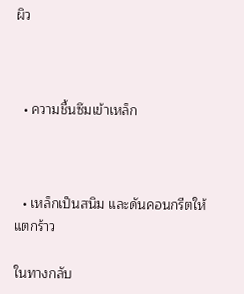ผิว



  • ความชื้นซึมเข้าเหล็ก



  • เหล็กเป็นสนิม และดันคอนกรีตให้แตกร้าว

ในทางกลับ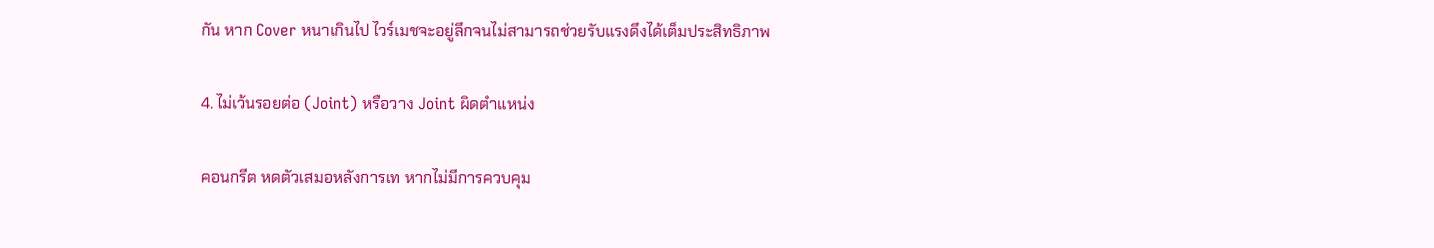กัน หาก Cover หนาเกินไป ไวร์เมชจะอยู่ลึกจนไม่สามารถช่วยรับแรงดึงได้เต็มประสิทธิภาพ

4. ไม่เว้นรอยต่อ (Joint) หรือวาง Joint ผิดตำแหน่ง

คอนกรีต หดตัวเสมอหลังการเท หากไม่มีการควบคุม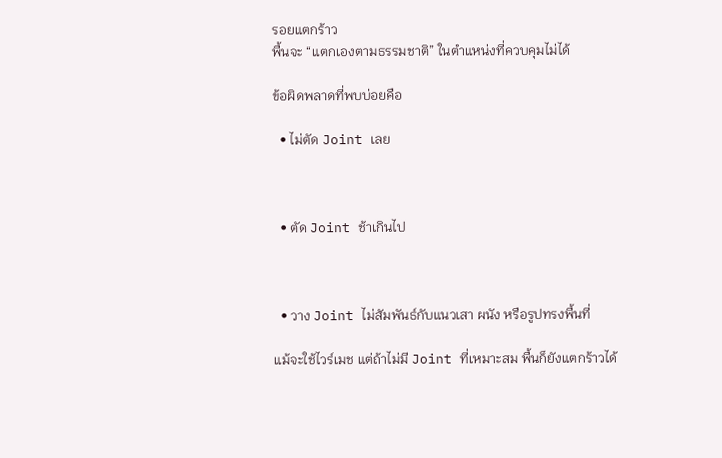รอยแตกร้าว
พื้นจะ “แตกเองตามธรรมชาติ” ในตำแหน่งที่ควบคุมไม่ได้

ข้อผิดพลาดที่พบบ่อยคือ

  • ไม่ตัด Joint เลย



  • ตัด Joint ช้าเกินไป



  • วาง Joint ไม่สัมพันธ์กับแนวเสา ผนัง หรือรูปทรงพื้นที่

แม้จะใช้ไวร์เมช แต่ถ้าไม่มี Joint ที่เหมาะสม พื้นก็ยังแตกร้าวได้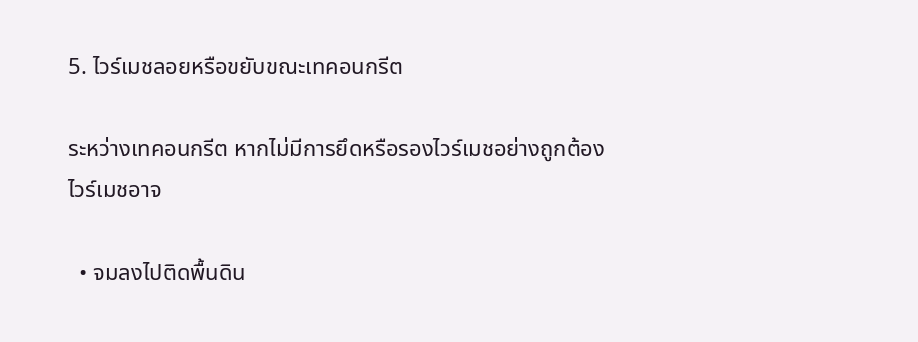5. ไวร์เมชลอยหรือขยับขณะเทคอนกรีต

ระหว่างเทคอนกรีต หากไม่มีการยึดหรือรองไวร์เมชอย่างถูกต้อง
ไวร์เมชอาจ

  • จมลงไปติดพื้นดิน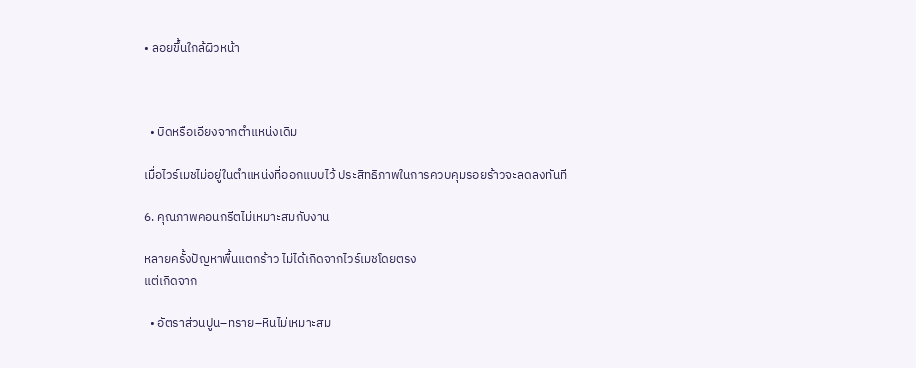• ลอยขึ้นใกล้ผิวหน้า



  • บิดหรือเอียงจากตำแหน่งเดิม

เมื่อไวร์เมชไม่อยู่ในตำแหน่งที่ออกแบบไว้ ประสิทธิภาพในการควบคุมรอยร้าวจะลดลงทันที

6. คุณภาพคอนกรีตไม่เหมาะสมกับงาน

หลายครั้งปัญหาพื้นแตกร้าว ไม่ได้เกิดจากไวร์เมชโดยตรง
แต่เกิดจาก

  • อัตราส่วนปูน–ทราย–หินไม่เหมาะสม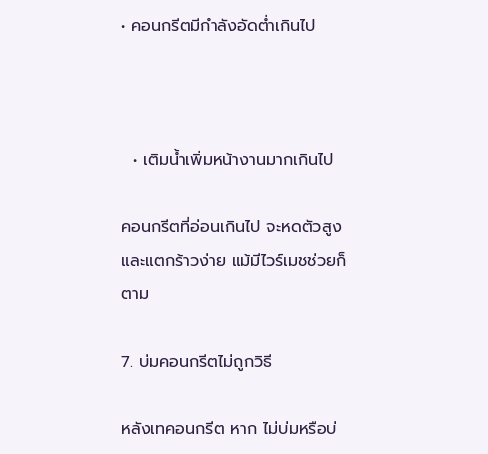• คอนกรีตมีกำลังอัดต่ำเกินไป



  • เติมน้ำเพิ่มหน้างานมากเกินไป

คอนกรีตที่อ่อนเกินไป จะหดตัวสูงและแตกร้าวง่าย แม้มีไวร์เมชช่วยก็ตาม

7. บ่มคอนกรีตไม่ถูกวิธี

หลังเทคอนกรีต หาก ไม่บ่มหรือบ่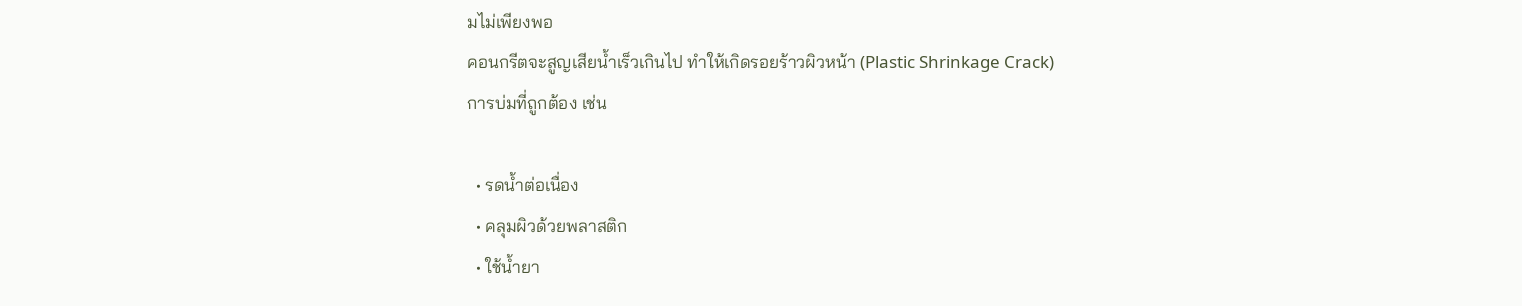มไม่เพียงพอ
คอนกรีตจะสูญเสียน้ำเร็วเกินไป ทำให้เกิดรอยร้าวผิวหน้า (Plastic Shrinkage Crack)
การบ่มที่ถูกต้อง เช่น

  • รดน้ำต่อเนื่อง
  • คลุมผิวด้วยพลาสติก
  • ใช้น้ำยา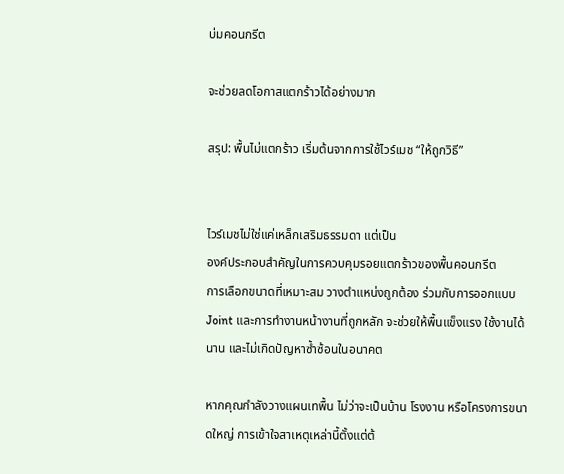บ่มคอนกรีต

จะช่วยลดโอกาสแตกร้าวได้อย่างมาก

สรุป: พื้นไม่แตกร้าว เริ่มต้นจากการใช้ไวร์เมช “ให้ถูกวิธี”


ไวร์เมชไม่ใช่แค่เหล็กเสริมธรรมดา แต่เป็น
องค์ประกอบสำคัญในการควบคุมรอยแตกร้าวของพื้นคอนกรีต
การเลือกขนาดที่เหมาะสม วางตำแหน่งถูกต้อง ร่วมกับการออกแบบ Joint และการทำงานหน้างานที่ถูกหลัก จะช่วยให้พื้นแข็งแรง ใช้งานได้นาน และไม่เกิดปัญหาซ้ำซ้อนในอนาคต

หากคุณกำลังวางแผนเทพื้น ไม่ว่าจะเป็นบ้าน โรงงาน หรือโครงการขนาดใหญ่ การเข้าใจสาเหตุเหล่านี้ตั้งแต่ต้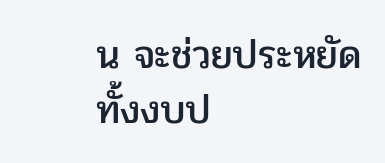น จะช่วยประหยัดทั้งงบป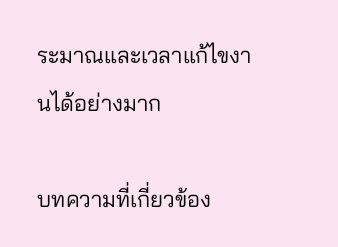ระมาณและเวลาแก้ไขงานได้อย่างมาก

บทความที่เกี่ยวข้อง